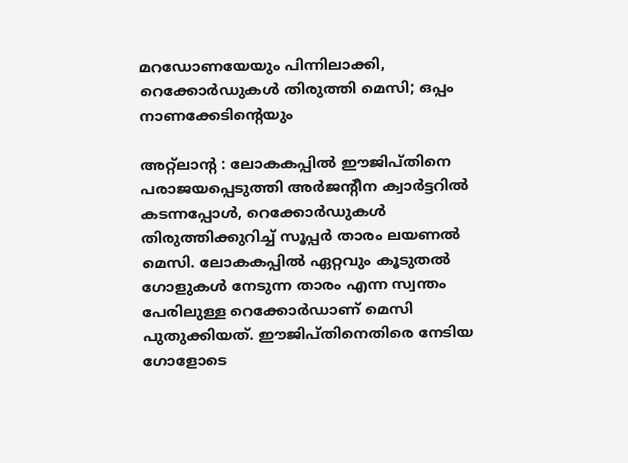മറഡോണയേയും പിന്നിലാക്കി, റെക്കോര്‍ഡുകള്‍ തിരുത്തി മെസി; ഒപ്പം നാണക്കേടിന്റെയും

അറ്റ്‌ലാന്റ : ലോകകപ്പില്‍ ഈജിപ്തിനെ പരാജയപ്പെടുത്തി അര്‍ജന്റീന ക്വാര്‍ട്ടറില്‍ കടന്നപ്പോള്‍, റെക്കോര്‍ഡുകള്‍ തിരുത്തിക്കുറിച്ച് സൂപ്പര്‍ താരം ലയണല്‍ മെസി. ലോകകപ്പില്‍ ഏറ്റവും കൂടുതല്‍ ഗോളുകള്‍ നേടുന്ന താരം എന്ന സ്വന്തം പേരിലുള്ള റെക്കോര്‍ഡാണ് മെസി പുതുക്കിയത്. ഈജിപ്തിനെതിരെ നേടിയ ഗോളോടെ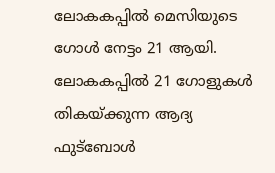ലോകകപ്പില്‍ മെസിയുടെ ഗോള്‍ നേട്ടം 21 ആയി. ലോകകപ്പില്‍ 21 ഗോളുകള്‍ തികയ്ക്കുന്ന ആദ്യ ഫുട്‌ബോള്‍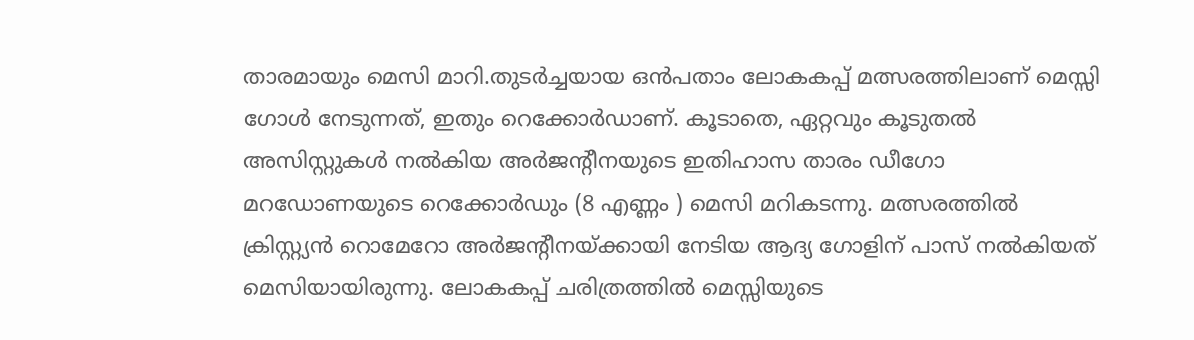താരമായും മെസി മാറി.തുടര്‍ച്ചയായ ഒന്‍പതാം ലോകകപ്പ് മത്സരത്തിലാണ് മെസ്സി ഗോള്‍ നേടുന്നത്, ഇതും റെക്കോര്‍ഡാണ്. കൂടാതെ, ഏറ്റവും കൂടുതല്‍ അസിസ്റ്റുകള്‍ നല്‍കിയ അര്‍ജന്റീനയുടെ ഇതിഹാസ താരം ഡീഗോ മറഡോണയുടെ റെക്കോര്‍ഡും (8 എണ്ണം ) മെസി മറികടന്നു. മത്സരത്തില്‍ ക്രിസ്റ്റ്യന്‍ റൊമേറോ അര്‍ജന്റീനയ്ക്കായി നേടിയ ആദ്യ ഗോളിന് പാസ് നല്‍കിയത് മെസിയായിരുന്നു. ലോകകപ്പ് ചരിത്രത്തില്‍ മെസ്സിയുടെ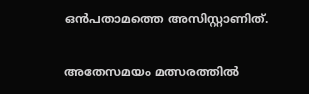ഒന്‍പതാമത്തെ അസിസ്റ്റാണിത്.

അതേസമയം മത്സരത്തില്‍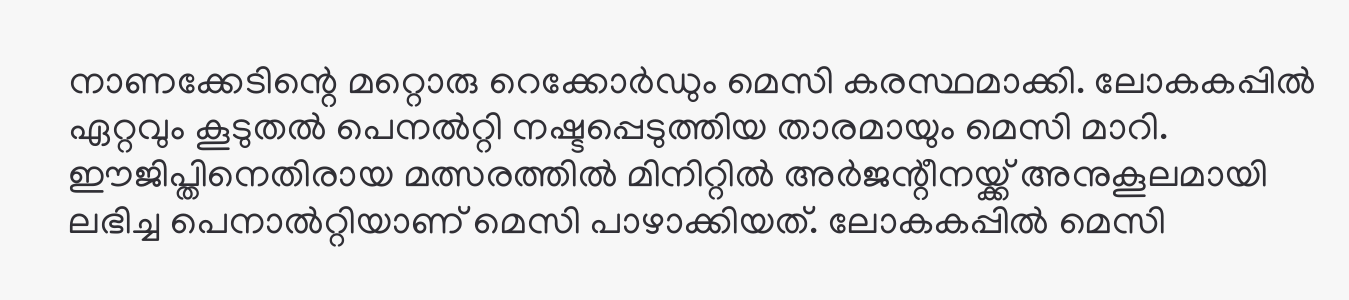നാണക്കേടിന്റെ മറ്റൊരു റെക്കോര്‍ഡും മെസി കരസ്ഥമാക്കി. ലോകകപ്പില്‍ ഏറ്റവും കൂടുതല്‍ പെനല്‍റ്റി നഷ്ടപ്പെടുത്തിയ താരമായും മെസി മാറി. ഈജിപ്തിനെതിരായ മത്സരത്തില്‍ മിനിറ്റില്‍ അര്‍ജന്റീനയ്ക്ക് അനുകൂലമായി ലഭിച്ച പെനാല്‍റ്റിയാണ് മെസി പാഴാക്കിയത്. ലോകകപ്പില്‍ മെസി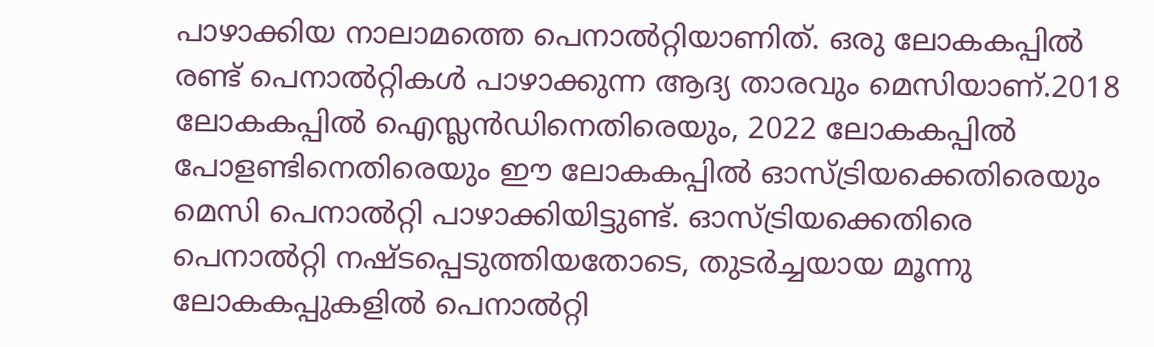പാഴാക്കിയ നാലാമത്തെ പെനാല്‍റ്റിയാണിത്. ഒരു ലോകകപ്പില്‍ രണ്ട് പെനാല്‍റ്റികള്‍ പാഴാക്കുന്ന ആദ്യ താരവും മെസിയാണ്.2018 ലോകകപ്പില്‍ ഐസ്ലന്‍ഡിനെതിരെയും, 2022 ലോകകപ്പില്‍ പോളണ്ടിനെതിരെയും ഈ ലോകകപ്പില്‍ ഓസ്ട്രിയക്കെതിരെയും മെസി പെനാല്‍റ്റി പാഴാക്കിയിട്ടുണ്ട്. ഓസ്ട്രിയക്കെതിരെ പെനാല്‍റ്റി നഷ്ടപ്പെടുത്തിയതോടെ, തുടര്‍ച്ചയായ മൂന്നു ലോകകപ്പുകളില്‍ പെനാല്‍റ്റി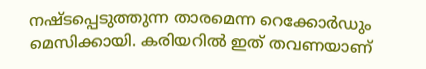നഷ്ടപ്പെടുത്തുന്ന താരമെന്ന റെക്കോര്‍ഡും മെസിക്കായി. കരിയറില്‍ ഇത് തവണയാണ്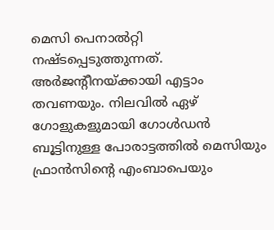മെസി പെനാല്‍റ്റി നഷ്ടപ്പെടുത്തുന്നത്. അര്‍ജന്റീനയ്ക്കായി എട്ടാം തവണയും. നിലവില്‍ ഏഴ് ഗോളുകളുമായി ഗോള്‍ഡന്‍ ബൂട്ടിനുള്ള പോരാട്ടത്തില്‍ മെസിയും ഫ്രാന്‍സിന്റെ എംബാപെയും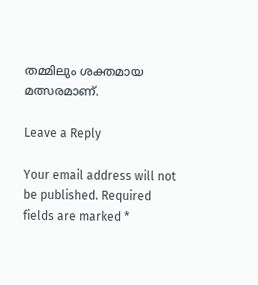തമ്മിലും ശക്തമായ മത്സരമാണ്.

Leave a Reply

Your email address will not be published. Required fields are marked *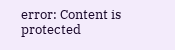error: Content is protected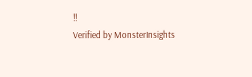!!
Verified by MonsterInsights